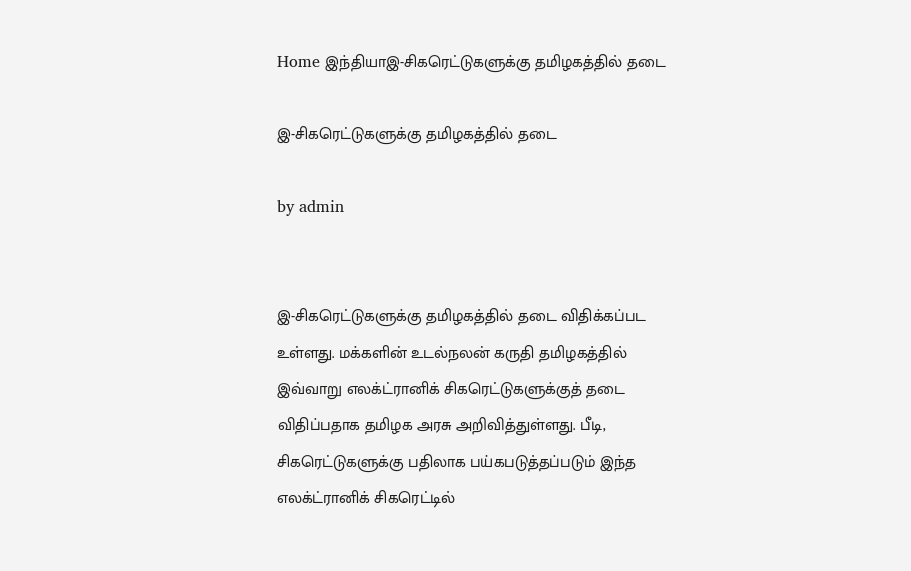Home இந்தியாஇ-சிகரெட்டுகளுக்கு தமிழகத்தில் தடை

இ-சிகரெட்டுகளுக்கு தமிழகத்தில் தடை

by admin


இ-சிகரெட்டுகளுக்கு தமிழகத்தில் தடை விதிக்கப்பட உள்ளது. மக்களின் உடல்நலன் கருதி தமிழகத்தில் இவ்வாறு எலக்ட்ரானிக் சிகரெட்டுகளுக்குத் தடை விதிப்பதாக தமிழக அரசு அறிவித்துள்ளது. பீடி, சிகரெட்டுகளுக்கு பதிலாக பய்கபடுத்தப்படும் இந்த எலக்ட்ரானிக் சிகரெட்டில்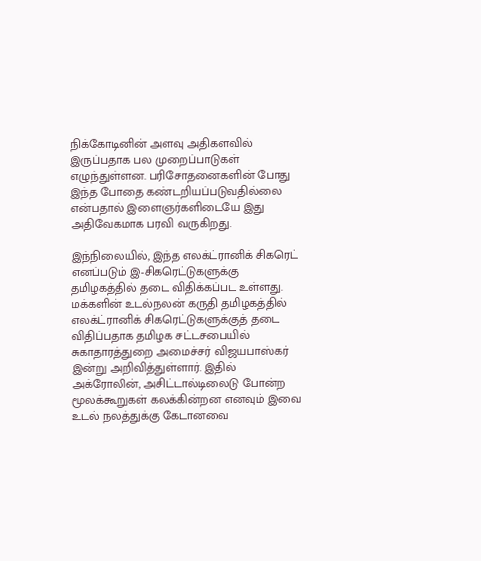நிக்கோடினின் அளவு அதிகளவில் இருப்பதாக பல முறைப்பாடுகள் எழுந்துள்ளன. பரிசோதனைகளின் போது இந்த போதை கண்டறியப்படுவதில்லை என்பதால் இளைஞர்களிடையே இது அதிவேகமாக பரவி வருகிறது.

இந்நிலையில், இந்த எலக்ட்ரானிக் சிகரெட் எனப்படும் இ-சிகரெட்டுகளுக்கு தமிழகத்தில் தடை விதிக்கப்பட உள்ளது. மக்களின் உடல்நலன் கருதி தமிழகத்தில் எலக்ட்ரானிக் சிகரெட்டுகளுக்குத் தடை விதிப்பதாக தமிழக சட்டசபையில் சுகாதாரத்துறை அமைச்சர் விஜயபாஸ்கர் இன்று அறிவித்துள்ளார். இதில் அக்ரோலின், அசிட்டால்டிலைடு போன்ற மூலக்கூறுகள் கலக்கின்றன எனவும் இவை உடல் நலத்துக்கு கேடானவை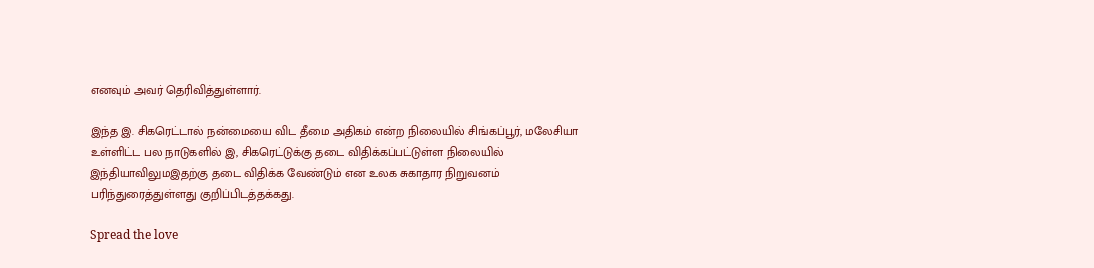எனவும் அவர் தெரிவித்துள்ளார்.

இந்த இ. சிகரெட்டால் நன்மையை விட தீமை அதிகம் என்ற நிலையில் சிங்கப்பூர், மலேசியா உள்ளிட்ட பல நாடுகளில் இ, சிகரெட்டுக்கு தடை விதிக்கப்பட்டுள்ள நிலையில் இந்தியாவிலுமஇதற்கு தடை விதிக்க வேண்டும் என உலக சுகாதார நிறுவனம் பரிந்துரைத்துள்ளது குறிப்பிடத்தக்கது.

Spread the love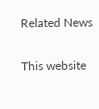Related News

This website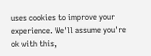uses cookies to improve your experience. We'll assume you're ok with this,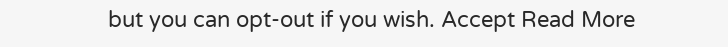but you can opt-out if you wish. Accept Read More